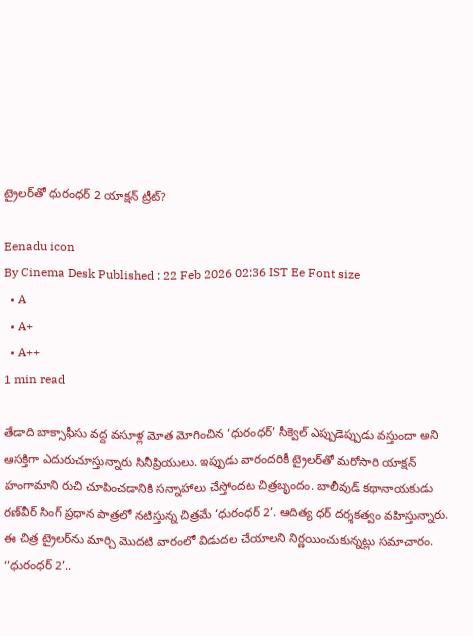ట్రైలర్‌తో ధురంధర్‌ 2 యాక్షన్‌ ట్రీట్‌?

Eenadu icon
By Cinema Desk Published : 22 Feb 2026 02:36 IST Ee Font size
  • A
  • A+
  • A++
1 min read

తేడాది బాక్సాఫీసు వద్ద వసూళ్ల మోత మోగించిన ‘ధురంధర్‌’ సీక్వెల్‌ ఎప్పుడెప్పుడు వస్తుందా అని ఆసక్తిగా ఎదురుచూస్తున్నారు సినీప్రియులు. ఇప్పుడు వారందరికీ ట్రైలర్‌తో మరోసారి యాక్షన్‌ హంగామాని రుచి చూపించడానికి సన్నాహాలు చేస్తోందట చిత్రబృందం. బాలీవుడ్‌ కథానాయకుడు రణ్‌వీర్‌ సింగ్‌ ప్రధాన పాత్రలో నటిస్తున్న చిత్రమే ‘ధురంధర్‌ 2’. ఆదిత్య ధర్‌ దర్శకత్వం వహిస్తున్నారు. ఈ చిత్ర ట్రైలర్‌ను మార్చి మొదటి వారంలో విడుదల చేయాలని నిర్ణయించుకున్నట్లు సమాచారం. ‘‘ధురంధర్‌ 2’..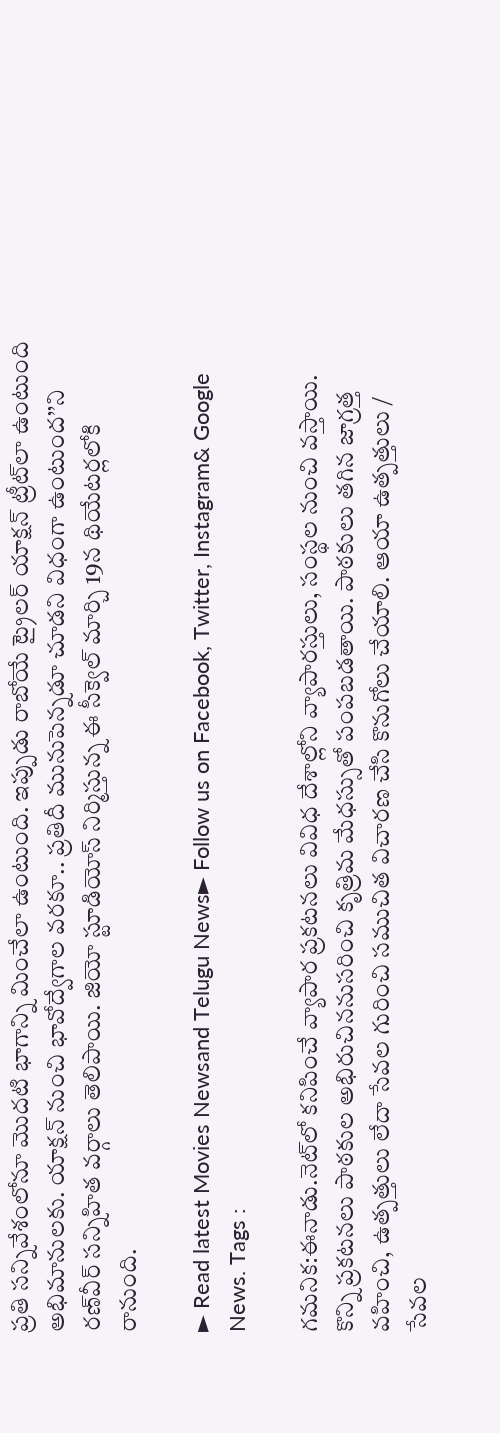ప్రతి సన్నివేశంలోనూ మొదటి భాగాన్ని మించేలా ఉంటుంది. ఇప్పుడు రాబోయే ట్రైలర్‌ యాక్షన్‌ ట్రీట్‌లా ఉంటుంది అభిమానులకు. యాక్షన్‌ నుంచి భావోద్వేగాల వరకూ.. ప్రతిదీ మునుపెన్నడూ చూడని విధంగా ఉంటుంద’’ని రణ్‌వీర్‌ సన్నిహిత వర్గాలు తెలిపాయి. జియో స్టూడియోస్‌ నిర్మిస్తున్న ఈ సీక్వెల్‌ మార్చి 19న థియేటర్లలోకి రానుంది.

► Read latest Movies Newsand Telugu News► Follow us on Facebook, Twitter, Instagram& Google News. Tags :

గమనిక:ఈనాడు.నెట్‌లో కనిపించే వ్యాపార ప్రకటనలు వివిధ దేశాల్లోని వ్యాపారస్తులు, సంస్థల నుంచి వస్తాయి. కొన్ని ప్రకటనలు పాఠకుల అభిరుచిననుసరించి కృత్రిమ మేధస్సుతో పంపబడతాయి. పాఠకులు తగిన జాగ్రత్త వహించి, ఉత్పత్తులు లేదా సేవల గురించి సముచిత విచారణ చేసి కొనుగోలు చేయాలి. ఆయా ఉత్పత్తులు / సేవల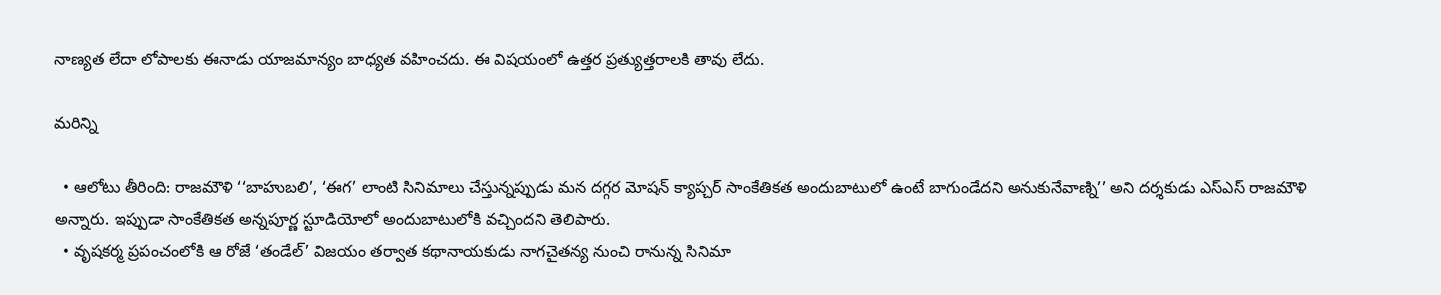నాణ్యత లేదా లోపాలకు ఈనాడు యాజమాన్యం బాధ్యత వహించదు. ఈ విషయంలో ఉత్తర ప్రత్యుత్తరాలకి తావు లేదు.

మరిన్ని

  • ఆలోటు తీరింది: రాజమౌళి ‘‘బాహుబలి’, ‘ఈగ’ లాంటి సినిమాలు చేస్తున్నప్పుడు మన దగ్గర మోషన్‌ క్యాప్చర్‌ సాంకేతికత అందుబాటులో ఉంటే బాగుండేదని అనుకునేవాణ్ని’’ అని దర్శకుడు ఎస్‌ఎస్‌ రాజమౌళి అన్నారు. ఇప్పుడా సాంకేతికత అన్నపూర్ణ స్టూడియోలో అందుబాటులోకి వచ్చిందని తెలిపారు.
  • వృషకర్మ ప్రపంచంలోకి ఆ రోజే ‘తండేల్‌’ విజయం తర్వాత కథానాయకుడు నాగచైతన్య నుంచి రానున్న సినిమా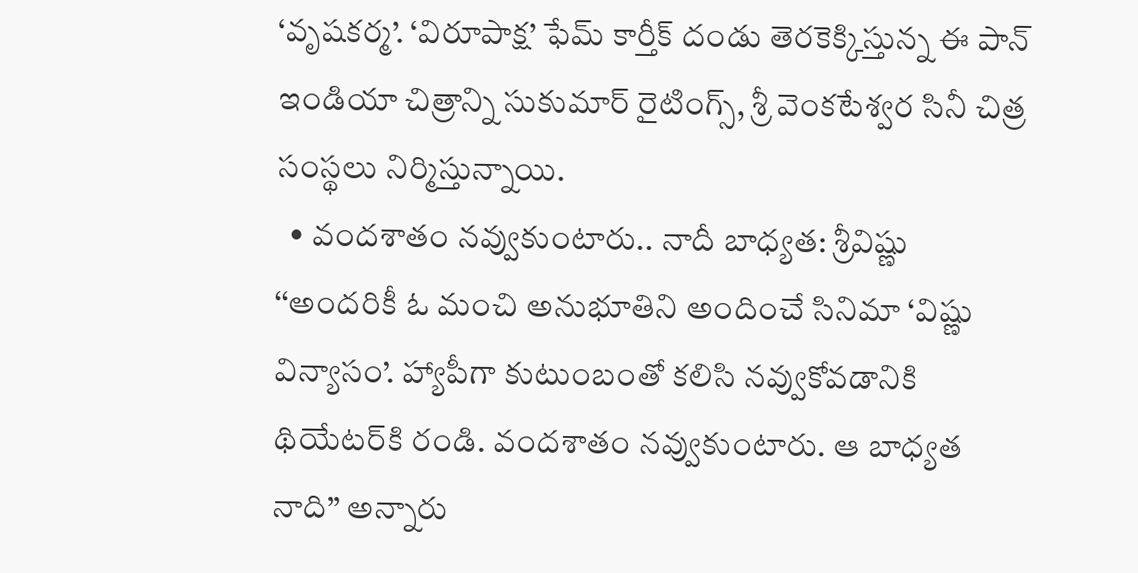‘వృషకర్మ’. ‘విరూపాక్ష’ ఫేమ్‌ కార్తీక్‌ దండు తెరకెక్కిస్తున్న ఈ పాన్‌ ఇండియా చిత్రాన్ని సుకుమార్‌ రైటింగ్స్, శ్రీ వెంకటేశ్వర సినీ చిత్ర సంస్థలు నిర్మిస్తున్నాయి.
  • వందశాతం నవ్వుకుంటారు.. నాదీ బాధ్యత: శ్రీవిష్ణు ‘‘అందరికీ ఓ మంచి అనుభూతిని అందించే సినిమా ‘విష్ణు విన్యాసం’. హ్యాపీగా కుటుంబంతో కలిసి నవ్వుకోవడానికి థియేటర్‌కి రండి. వందశాతం నవ్వుకుంటారు. ఆ బాధ్యత నాది’’ అన్నారు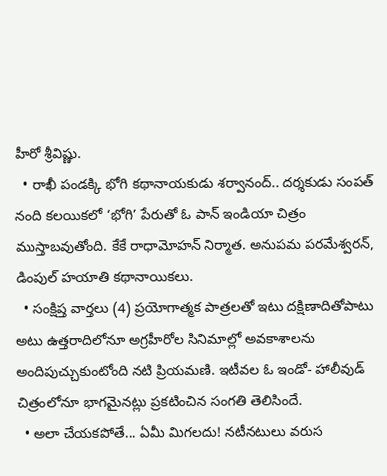హీరో శ్రీవిష్ణు.
  • రాఖీ పండక్కి భోగి కథానాయకుడు శర్వానంద్‌.. దర్శకుడు సంపత్‌ నంది కలయికలో ‘భోగి’ పేరుతో ఓ పాన్‌ ఇండియా చిత్రం ముస్తాబవుతోంది. కేకే రాధామోహన్‌ నిర్మాత. అనుపమ పరమేశ్వరన్, డింపుల్‌ హయాతి కథానాయికలు.
  • సంక్షిప్త వార్తలు (4) ప్రయోగాత్మక పాత్రలతో ఇటు దక్షిణాదితోపాటు అటు ఉత్తరాదిలోనూ అగ్రహీరోల సినిమాల్లో అవకాశాలను అందిపుచ్చుకుంటోంది నటి ప్రియమణి. ఇటీవల ఓ ఇండో- హాలీవుడ్‌ చిత్రంలోనూ భాగమైనట్లు ప్రకటించిన సంగతి తెలిసిందే.
  • అలా చేయకపోతే... ఏమీ మిగలదు! నటీనటులు వరుస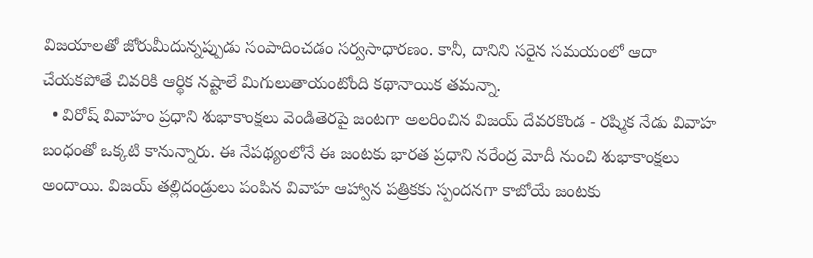విజయాలతో జోరుమీదున్నప్పుడు సంపాదించడం సర్వసాధారణం. కానీ, దానిని సరైన సమయంలో ఆదా చేయకపోతే చివరికి ఆర్థిక నష్టాలే మిగులుతాయంటోంది కథానాయిక తమన్నా.
  • విరోష్‌ వివాహం ప్రధాని శుభాకాంక్షలు వెండితెరపై జంటగా అలరించిన విజయ్‌ దేవరకొండ - రష్మిక నేడు వివాహ బంధంతో ఒక్కటి కానున్నారు. ఈ నేపథ్యంలోనే ఈ జంటకు భారత ప్రధాని నరేంద్ర మోదీ నుంచి శుభాకాంక్షలు అందాయి. విజయ్‌ తల్లిదండ్రులు పంపిన వివాహ ఆహ్వాన పత్రికకు స్పందనగా కాబోయే జంటకు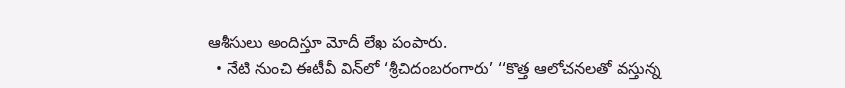ఆశీసులు అందిస్తూ మోదీ లేఖ పంపారు.
  • నేటి నుంచి ఈటీవీ విన్‌లో ‘శ్రీచిదంబరంగారు’ ‘‘కొత్త ఆలోచనలతో వస్తున్న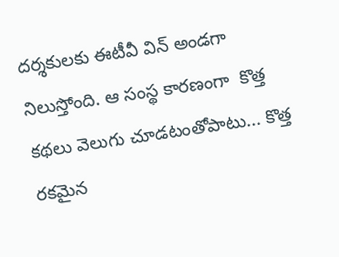దర్శకులకు ఈటీవీ విన్‌ అండగా నిలుస్తోంది. ఆ సంస్థ కారణంగా  కొత్త కథలు వెలుగు చూడటంతోపాటు... కొత్త రకమైన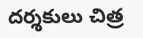దర్శకులు చిత్ర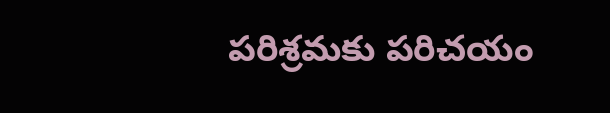పరిశ్రమకు పరిచయం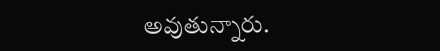అవుతున్నారు.